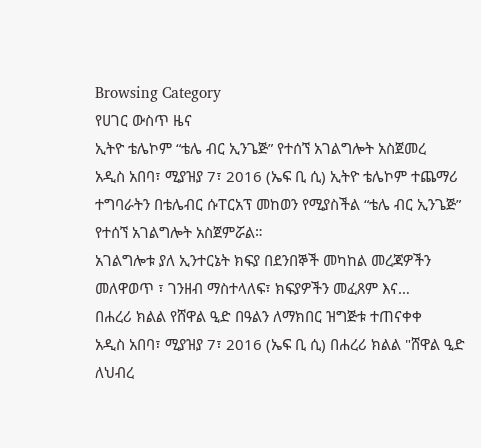Browsing Category
የሀገር ውስጥ ዜና
ኢትዮ ቴሌኮም “ቴሌ ብር ኢንጌጅ” የተሰኘ አገልግሎት አስጀመረ
አዲስ አበባ፣ ሚያዝያ 7፣ 2016 (ኤፍ ቢ ሲ) ኢትዮ ቴሌኮም ተጨማሪ ተግባራትን በቴሌብር ሱፐርአፕ መከወን የሚያስችል “ቴሌ ብር ኢንጌጅ” የተሰኘ አገልግሎት አስጀምሯል።
አገልግሎቱ ያለ ኢንተርኔት ክፍያ በደንበኞች መካከል መረጃዎችን መለዋወጥ ፣ ገንዘብ ማስተላለፍ፣ ክፍያዎችን መፈጸም እና…
በሐረሪ ክልል የሸዋል ዒድ በዓልን ለማክበር ዝግጅቱ ተጠናቀቀ
አዲስ አበባ፣ ሚያዝያ 7፣ 2016 (ኤፍ ቢ ሲ) በሐረሪ ክልል "ሸዋል ዒድ ለህብረ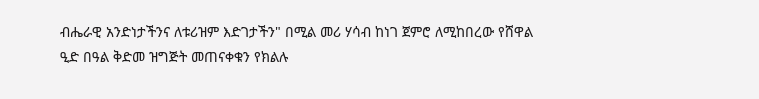ብሔራዊ አንድነታችንና ለቱሪዝም እድገታችን" በሚል መሪ ሃሳብ ከነገ ጀምሮ ለሚከበረው የሸዋል ዒድ በዓል ቅድመ ዝግጅት መጠናቀቁን የክልሉ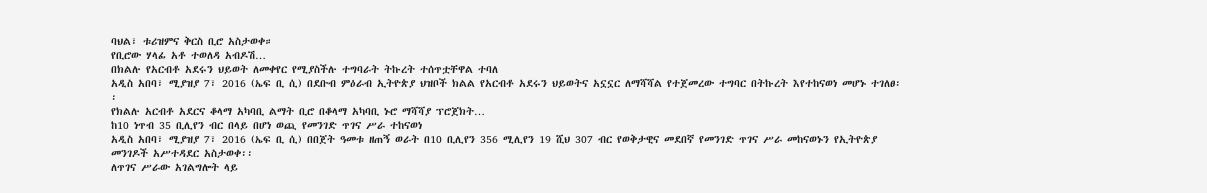ባህል፣ ቱሪዝምና ቅርስ ቢሮ አስታወቀ።
የቢሮው ሃላፊ አቶ ተወለዳ አብዶሽ…
በክልሉ የአርብቶ አደሩን ህይወት ለመቀየር የሚያስችሉ ተግባራት ትኩረት ተሰጥቷቸዋል ተባለ
አዲስ አበባ፣ ሚያዝያ 7፣ 2016 (ኤፍ ቢ ሲ) በደቡብ ምዕራብ ኢትዮጵያ ህዝቦች ክልል የአርብቶ አደሩን ህይወትና አኗኗር ለማሻሻል የተጀመረው ተግባር በትኩረት እየተከናወነ መሆኑ ተገለፀ፡፡
የክልሉ አርብቶ አደርና ቆላማ አካባቢ ልማት ቢሮ በቆላማ አካባቢ ኑሮ ማሻሻያ ፕሮጀክት…
ከ10 ነጥብ 35 ቢሊየን ብር በላይ በሆነ ወጪ የመንገድ ጥገና ሥራ ተከናወነ
አዲስ አበባ፣ ሚያዝያ 7፣ 2016 (ኤፍ ቢ ሲ) በበጀት ዓመቱ ዘጠኝ ወራት በ10 ቢሊየን 356 ሚሊየን 19 ሺህ 307 ብር የወቅታዊና መደበኛ የመንገድ ጥገና ሥራ መከናወኑን የኢትዮጵያ መንገዶች አሥተዳደር አስታወቀ፡፡
ለጥገና ሥራው አገልግሎት ላይ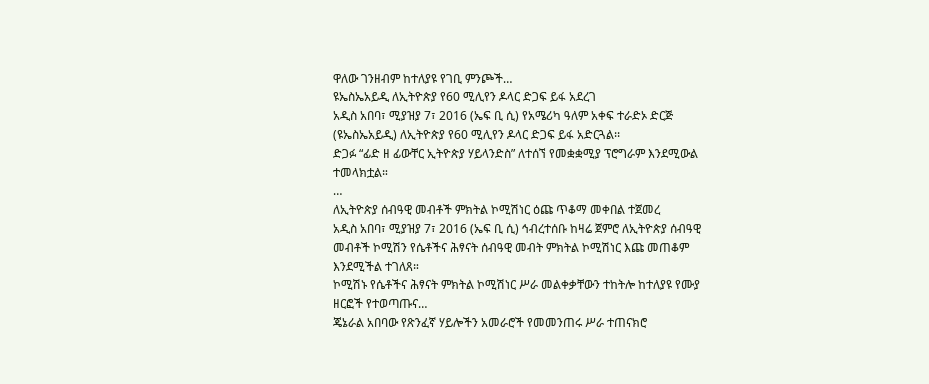ዋለው ገንዘብም ከተለያዩ የገቢ ምንጮች…
ዩኤስኤአይዲ ለኢትዮጵያ የ60 ሚሊየን ዶላር ድጋፍ ይፋ አደረገ
አዲስ አበባ፣ ሚያዝያ 7፣ 2016 (ኤፍ ቢ ሲ) የአሜሪካ ዓለም አቀፍ ተራድኦ ድርጅ (ዩኤስኤአይዲ) ለኢትዮጵያ የ60 ሚሊየን ዶላር ድጋፍ ይፋ አድርጓል፡፡
ድጋፉ “ፊድ ዘ ፊውቸር ኢትዮጵያ ሃይላንድስ” ለተሰኘ የመቋቋሚያ ፕሮግራም እንደሚውል ተመላክቷል።
…
ለኢትዮጵያ ሰብዓዊ መብቶች ምክትል ኮሚሽነር ዕጩ ጥቆማ መቀበል ተጀመረ
አዲስ አበባ፣ ሚያዝያ 7፣ 2016 (ኤፍ ቢ ሲ) ኅብረተሰቡ ከዛሬ ጀምሮ ለኢትዮጵያ ሰብዓዊ መብቶች ኮሚሽን የሴቶችና ሕፃናት ሰብዓዊ መብት ምክትል ኮሚሽነር እጩ መጠቆም እንደሚችል ተገለጸ።
ኮሚሽኑ የሴቶችና ሕፃናት ምክትል ኮሚሽነር ሥራ መልቀቃቸውን ተከትሎ ከተለያዩ የሙያ ዘርፎች የተወጣጡና…
ጄኔራል አበባው የጽንፈኛ ሃይሎችን አመራሮች የመመንጠሩ ሥራ ተጠናክሮ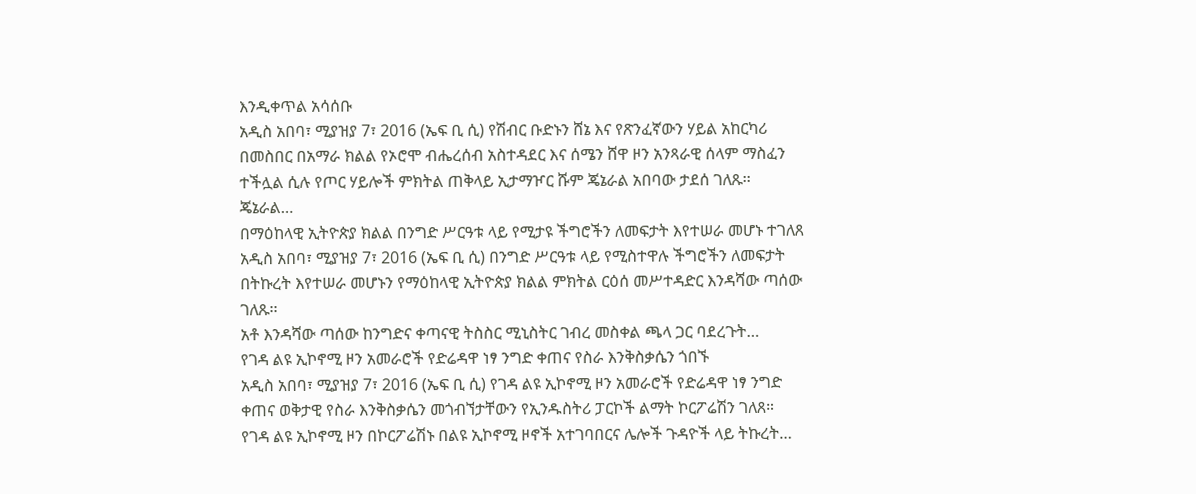እንዲቀጥል አሳሰቡ
አዲስ አበባ፣ ሚያዝያ 7፣ 2016 (ኤፍ ቢ ሲ) የሽብር ቡድኑን ሸኔ እና የጽንፈኛውን ሃይል አከርካሪ በመስበር በአማራ ክልል የኦሮሞ ብሔረሰብ አስተዳደር እና ሰሜን ሸዋ ዞን አንጻራዊ ሰላም ማስፈን ተችሏል ሲሉ የጦር ሃይሎች ምክትል ጠቅላይ ኢታማዦር ሹም ጄኔራል አበባው ታደሰ ገለጹ፡፡
ጄኔራል…
በማዕከላዊ ኢትዮጵያ ክልል በንግድ ሥርዓቱ ላይ የሚታዩ ችግሮችን ለመፍታት እየተሠራ መሆኑ ተገለጸ
አዲስ አበባ፣ ሚያዝያ 7፣ 2016 (ኤፍ ቢ ሲ) በንግድ ሥርዓቱ ላይ የሚስተዋሉ ችግሮችን ለመፍታት በትኩረት እየተሠራ መሆኑን የማዕከላዊ ኢትዮጵያ ክልል ምክትል ርዕሰ መሥተዳድር እንዳሻው ጣሰው ገለጹ፡፡
አቶ እንዳሻው ጣሰው ከንግድና ቀጣናዊ ትስስር ሚኒስትር ገብረ መስቀል ጫላ ጋር ባደረጉት…
የገዳ ልዩ ኢኮኖሚ ዞን አመራሮች የድሬዳዋ ነፃ ንግድ ቀጠና የስራ እንቅስቃሴን ጎበኙ
አዲስ አበባ፣ ሚያዝያ 7፣ 2016 (ኤፍ ቢ ሲ) የገዳ ልዩ ኢኮኖሚ ዞን አመራሮች የድሬዳዋ ነፃ ንግድ ቀጠና ወቅታዊ የስራ እንቅስቃሴን መጎብኘታቸውን የኢንዱስትሪ ፓርኮች ልማት ኮርፖሬሽን ገለጸ።
የገዳ ልዩ ኢኮኖሚ ዞን በኮርፖሬሽኑ በልዩ ኢኮኖሚ ዞኖች አተገባበርና ሌሎች ጉዳዮች ላይ ትኩረት…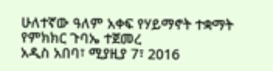ሁለተኛው ዓለም አቀፍ የሃይማኖት ተቋማት የምክክር ጉባኤ ተጀመረ
አዲስ አበባ፣ ሚያዚያ 7፣ 2016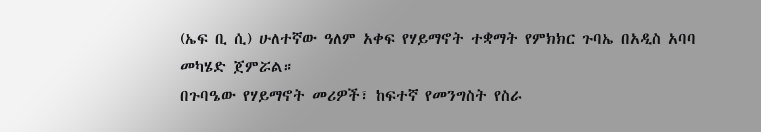(ኤፍ ቢ ሲ) ሁለተኛው ዓለም አቀፍ የሃይማኖት ተቋማት የምክክር ጉባኤ በአዲስ አባባ መካሄድ ጀምሯል።
በጉባዔው የሃይማኖት መሪዎች፣ ከፍተኛ የመንግስት የስራ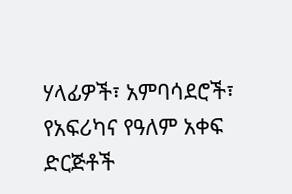ሃላፊዎች፣ አምባሳደሮች፣ የአፍሪካና የዓለም አቀፍ ድርጅቶች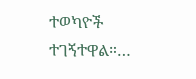ተወካዮች ተገኝተዋል።…